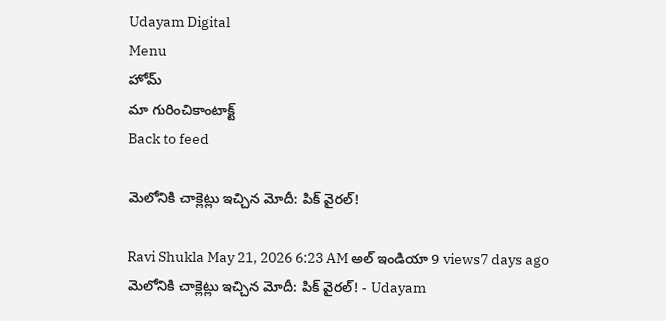Udayam Digital
Menu
హోమ్
మా గురించికాంటాక్ట్
Back to feed

మెలోనికి చాక్లెట్లు ఇచ్చిన మోదీ: పిక్ వైరల్!

Ravi Shukla May 21, 2026 6:23 AM అల్ ఇండియా 9 views7 days ago
మెలోనికి చాక్లెట్లు ఇచ్చిన మోదీ: పిక్ వైరల్! - Udayam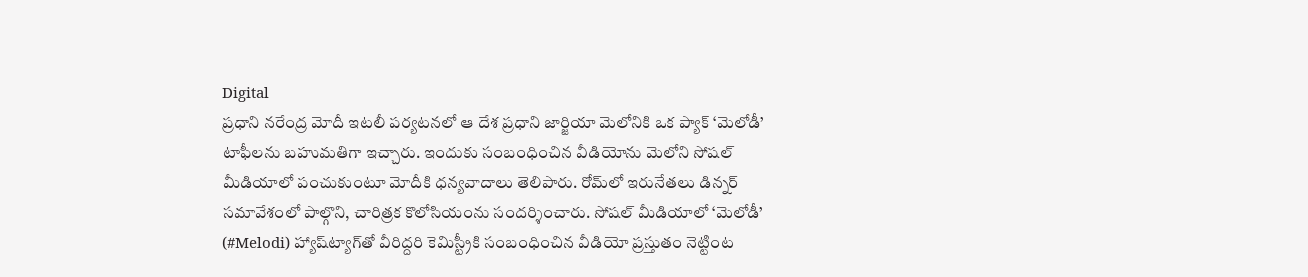Digital
ప్రధాని నరేంద్ర మోదీ ఇటలీ పర్యటనలో ఆ దేశ ప్రధాని జార్జియా మెలోనికి ఒక ప్యాక్ ‘మెలోడీ’ టాఫీలను బహుమతిగా ఇచ్చారు. ఇందుకు సంబంధించిన వీడియోను మెలోని సోషల్ మీడియాలో పంచుకుంటూ మోదీకి ధన్యవాదాలు తెలిపారు. రోమ్‌లో ఇరునేతలు డిన్నర్ సమావేశంలో పాల్గొని, చారిత్రక కొలోసియంను సందర్శించారు. సోషల్ మీడియాలో ‘మెలోడీ’ (#Melodi) హ్యాష్‌ట్యాగ్‌తో వీరిద్దరి కెమిస్ట్రీకి సంబంధించిన వీడియో ప్రస్తుతం నెట్టింట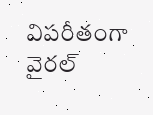విపరీతంగా వైరల్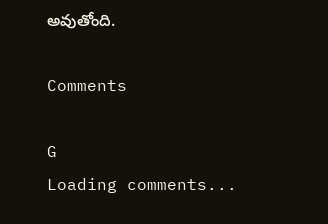అవుతోంది.

Comments

G
Loading comments...